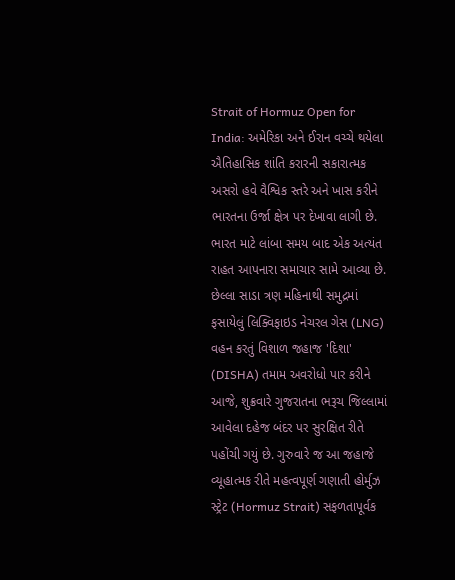Strait of Hormuz Open for India: અમેરિકા અને ઈરાન વચ્ચે થયેલા ઐતિહાસિક શાંતિ કરારની સકારાત્મક અસરો હવે વૈશ્વિક સ્તરે અને ખાસ કરીને ભારતના ઉર્જા ક્ષેત્ર પર દેખાવા લાગી છે. ભારત માટે લાંબા સમય બાદ એક અત્યંત રાહત આપનારા સમાચાર સામે આવ્યા છે. છેલ્લા સાડા ત્રણ મહિનાથી સમુદ્રમાં ફસાયેલું લિક્વિફાઇડ નેચરલ ગેસ (LNG) વહન કરતું વિશાળ જહાજ 'દિશા' (DISHA) તમામ અવરોધો પાર કરીને આજે, શુક્રવારે ગુજરાતના ભરૂચ જિલ્લામાં આવેલા દહેજ બંદર પર સુરક્ષિત રીતે પહોંચી ગયું છે. ગુરુવારે જ આ જહાજે વ્યૂહાત્મક રીતે મહત્વપૂર્ણ ગણાતી હોર્મુઝ સ્ટ્રેટ (Hormuz Strait) સફળતાપૂર્વક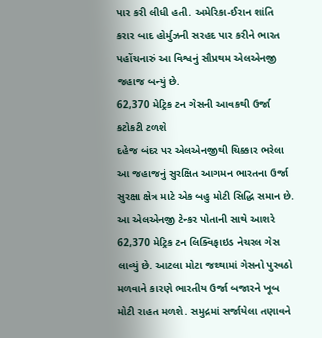પાર કરી લીધી હતી. અમેરિકા-ઈરાન શાંતિ કરાર બાદ હોર્મુઝની સરહદ પાર કરીને ભારત પહોંચનારું આ વિશ્વનું સૌપ્રથમ એલએનજી જહાજ બન્યું છે.
62,370 મેટ્રિક ટન ગેસની આવકથી ઉર્જા કટોકટી ટળશે
દહેજ બંદર પર એલએનજીથી ચિક્કાર ભરેલા આ જહાજનું સુરક્ષિત આગમન ભારતના ઉર્જા સુરક્ષા ક્ષેત્ર માટે એક બહુ મોટી સિદ્ધિ સમાન છે. આ એલએનજી ટેન્કર પોતાની સાથે આશરે 62,370 મેટ્રિક ટન લિક્વિફાઇડ નેચરલ ગેસ લાવ્યું છે. આટલા મોટા જથ્થામાં ગેસનો પુરવઠો મળવાને કારણે ભારતીય ઉર્જા બજારને ખૂબ મોટી રાહત મળશે. સમુદ્રમાં સર્જાયેલા તણાવને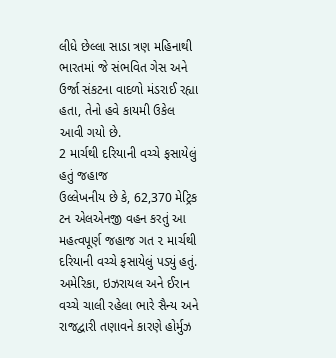લીધે છેલ્લા સાડા ત્રણ મહિનાથી ભારતમાં જે સંભવિત ગેસ અને ઉર્જા સંકટના વાદળો મંડરાઈ રહ્યા હતા, તેનો હવે કાયમી ઉકેલ આવી ગયો છે.
2 માર્ચથી દરિયાની વચ્ચે ફસાયેલું હતું જહાજ
ઉલ્લેખનીય છે કે, 62,370 મેટ્રિક ટન એલએનજી વહન કરતું આ મહત્વપૂર્ણ જહાજ ગત ૨ માર્ચથી દરિયાની વચ્ચે ફસાયેલું પડ્યું હતું. અમેરિકા, ઇઝરાયલ અને ઈરાન વચ્ચે ચાલી રહેલા ભારે સૈન્ય અને રાજદ્વારી તણાવને કારણે હોર્મુઝ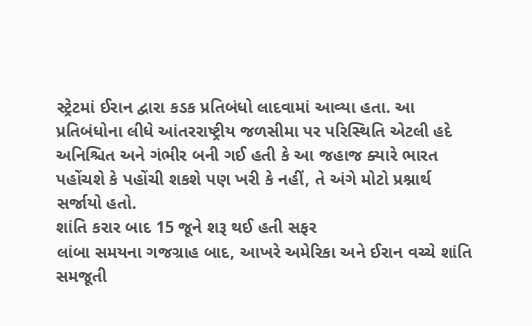સ્ટ્રેટમાં ઈરાન દ્વારા કડક પ્રતિબંધો લાદવામાં આવ્યા હતા. આ પ્રતિબંધોના લીધે આંતરરાષ્ટ્રીય જળસીમા પર પરિસ્થિતિ એટલી હદે અનિશ્ચિત અને ગંભીર બની ગઈ હતી કે આ જહાજ ક્યારે ભારત પહોંચશે કે પહોંચી શકશે પણ ખરી કે નહીં, તે અંગે મોટો પ્રશ્નાર્થ સર્જાયો હતો.
શાંતિ કરાર બાદ 15 જૂને શરૂ થઈ હતી સફર
લાંબા સમયના ગજગ્રાહ બાદ, આખરે અમેરિકા અને ઈરાન વચ્ચે શાંતિ સમજૂતી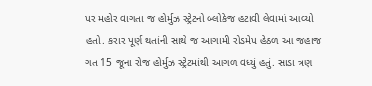પર મહોર વાગતા જ હોર્મુઝ સ્ટ્રેટનો બ્લોકેજ હટાવી લેવામાં આવ્યો હતો. કરાર પૂર્ણ થતાંની સાથે જ આગામી રોડમેપ હેઠળ આ જહાજ ગત 15 જૂના રોજ હોર્મુઝ સ્ટ્રેટમાંથી આગળ વધ્યું હતું. સાડા ત્રણ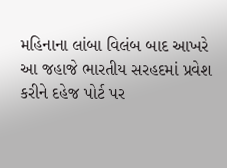મહિનાના લાંબા વિલંબ બાદ આખરે આ જહાજે ભારતીય સરહદમાં પ્રવેશ કરીને દહેજ પોર્ટ પર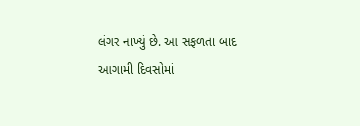લંગર નાખ્યું છે. આ સફળતા બાદ આગામી દિવસોમાં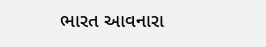ભારત આવનારા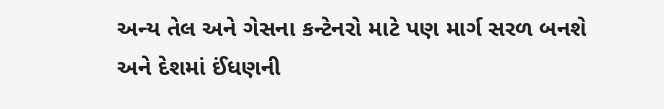અન્ય તેલ અને ગેસના કન્ટેનરો માટે પણ માર્ગ સરળ બનશે અને દેશમાં ઈંધણની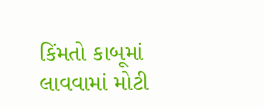કિંમતો કાબૂમાં લાવવામાં મોટી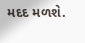મદદ મળશે.